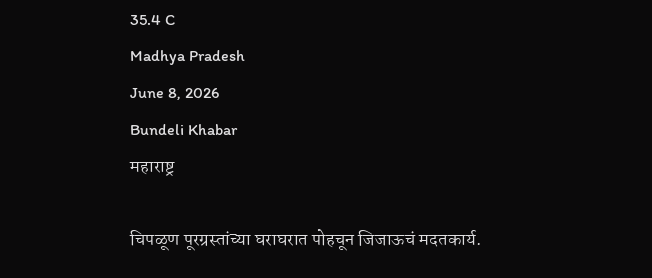35.4 C
Madhya Pradesh
June 8, 2026
Bundeli Khabar
महाराष्ट्र

चिपळूण पूरग्रस्तांच्या घराघरात पोहचून जिजाऊचं मदतकार्य.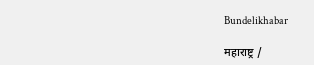Bundelikhabar

महाराष्ट्र /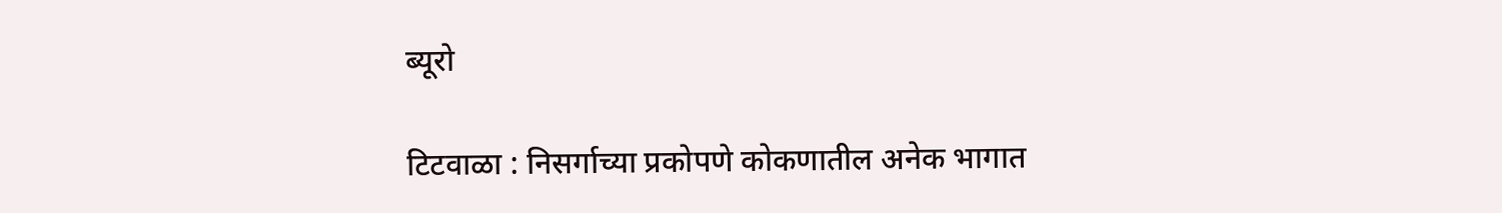ब्यूरो

टिटवाळा : निसर्गाच्या प्रकोपणे कोकणातील अनेक भागात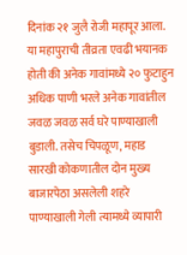दिनांक २१ जुलै रोजी महापूर आला. या महापुराची तीव्रता एवढी भयानक होती की अनेक गावांमध्ये २० फुटाहुन अधिक पाणी भरले अनेक गावांतील जवळ जवळ सर्व घरे पाण्याखाली बुडाली. तसेच चिपळूण, महाड सारखी कोकणातील दोन मुख्य बाजारपेठा असलेली शहरे पाण्याखाली गेली त्यामध्ये व्यापारी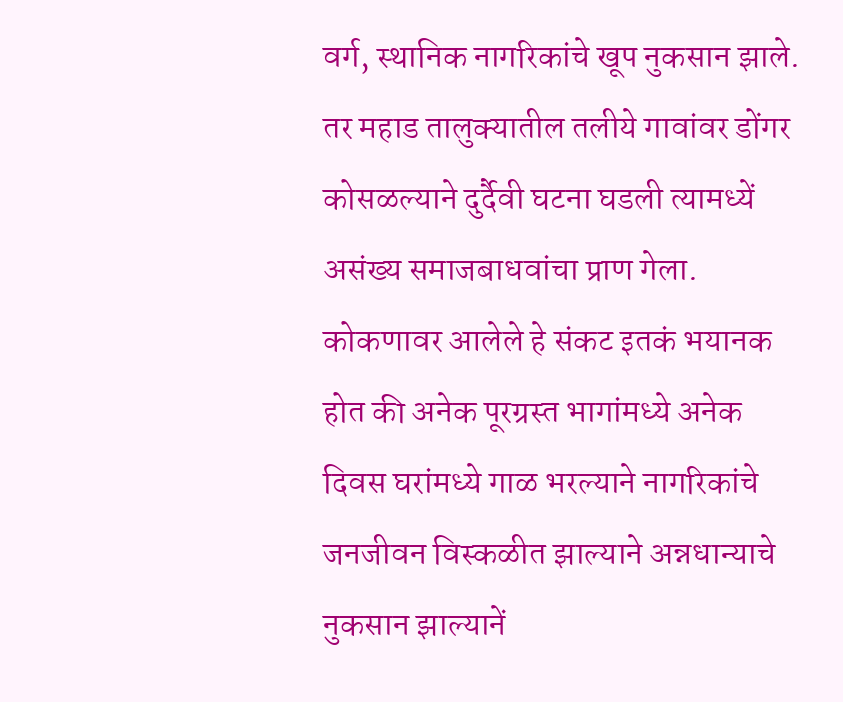वर्ग, स्थानिक नागरिकांचे खूप नुकसान झाले. तर महाड तालुक्यातील तलीये गावांवर डोंगर कोसळल्याने दुर्दैवी घटना घडली त्यामध्यें असंख्य समाजबाधवांचा प्राण गेला. कोकणावर आलेले हे संकट इतकं भयानक होत की अनेक पूरग्रस्त भागांमध्ये अनेक दिवस घरांमध्ये गाळ भरल्याने नागरिकांचे जनजीवन विस्कळीत झाल्याने अन्नधान्याचे नुकसान झाल्यानें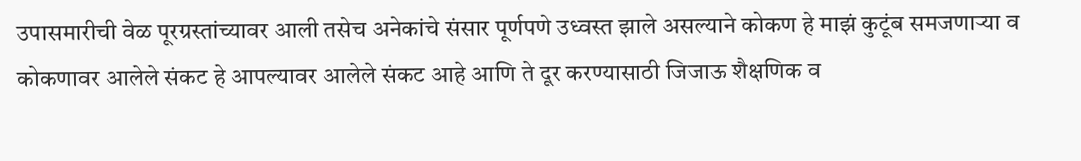उपासमारीची वेळ पूरग्रस्तांच्यावर आली तसेच अनेकांचे संसार पूर्णपणे उध्वस्त झाले असल्याने कोकण हे माझं कुटूंब समजणाऱ्या व कोकणावर आलेले संकट हे आपल्यावर आलेले संकट आहे आणि ते दूर करण्यासाठी जिजाऊ शैक्षणिक व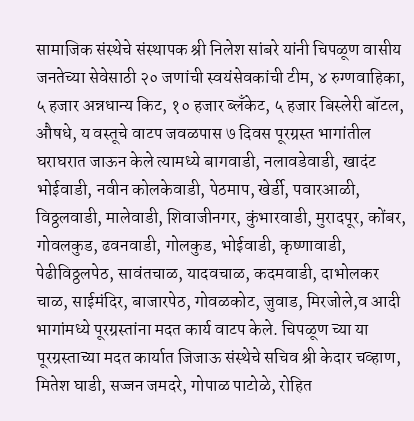सामाजिक संस्थेचे संस्थापक श्री निलेश सांबरे यांनी चिपळूण वासीय जनतेच्या सेवेसाठी २० जणांची स्वयंसेवकांची टीम, ४ रुग्णवाहिका, ५ हजार अन्नधान्य किट, १० हजार ब्लॅंकेट, ५ हजार बिस्लेरी बॉटल, औषधे, य वस्तूचे वाटप जवळपास ७ दिवस पूरग्रस्त भागांतील घराघरात जाऊन केले त्यामध्ये बागवाडी, नलावडेवाडी, खादंट भोईवाडी, नवीन कोलकेवाडी, पेठमाप, खेर्डी, पवारआळी, विठ्ठलवाडी, मालेवाडी, शिवाजीनगर, कुंभारवाडी, मुरादपूर, कोंबर, गोवलकुड, ढवनवाडी, गोलकुड, भोईवाडी, कृष्णावाडी, पेढीविठ्ठलपेठ, सावंतचाळ, यादवचाळ, कदमवाडी, दाभोलकर चाळ, साईमंदिर, बाजारपेठ, गोवळकोट, जुवाड, मिरजोले,व आदी भागांमध्ये पूरग्रस्तांना मदत कार्य वाटप केले. चिपळूण च्या या पूरग्रस्ताच्या मदत कार्यात जिजाऊ संस्थेचे सचिव श्री केदार चव्हाण, मितेश घाडी, सज्जन जमदरे, गोपाळ पाटोळे, रोहित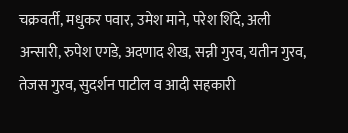चक्रवर्ती, मधुकर पवार, उमेश माने, परेश शिंदे, अली अन्सारी, रुपेश एगडे, अदणाद शेख, सन्नी गुरव, यतीन गुरव, तेजस गुरव, सुदर्शन पाटील व आदी सहकारी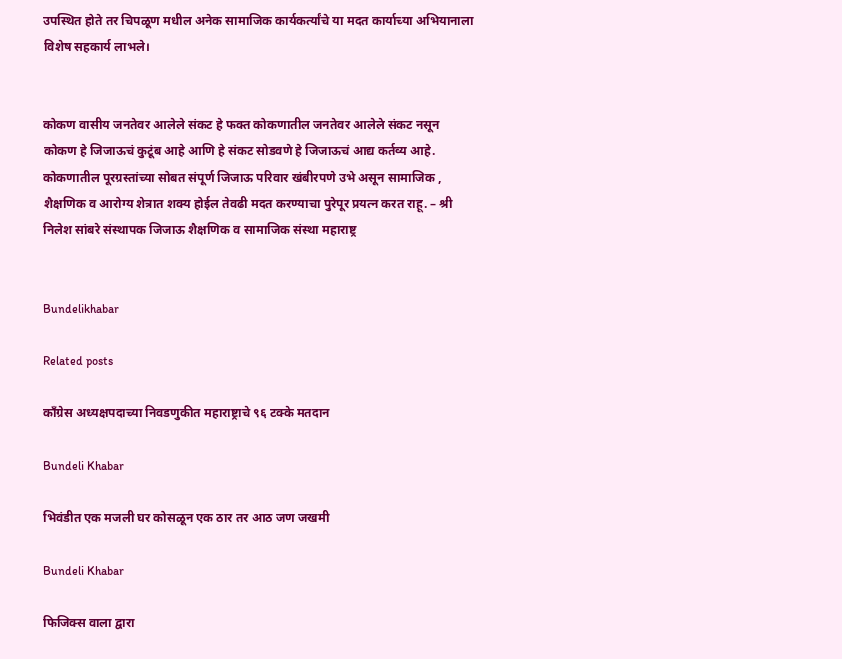उपस्थित होते तर चिपळूण मधील अनेक सामाजिक कार्यकर्त्यांचे या मदत कार्याच्या अभियानाला विशेष सहकार्य लाभले।


कोकण वासीय जनतेवर आलेले संकट हे फक्त कोकणातील जनतेवर आलेले संकट नसून कोकण हे जिजाऊचं कुटूंब आहे आणि हे संकट सोडवणे हे जिजाऊचं आद्य कर्तव्य आहे. कोकणातील पूरग्रस्तांच्या सोबत संपूर्ण जिजाऊ परिवार खंबीरपणे उभे असून सामाजिक , शैक्षणिक व आरोग्य शेत्रात शक्य होईल तेवढी मदत करण्याचा पुरेपूर प्रयत्न करत राहू. – श्री निलेश सांबरे संस्थापक जिजाऊ शैक्षणिक व सामाजिक संस्था महाराष्ट्र


Bundelikhabar

Related posts

काँग्रेस अध्यक्षपदाच्या निवडणुकीत महाराष्ट्राचे ९६ टक्के मतदान

Bundeli Khabar

भिवंडीत एक मजली घर कोसळून एक ठार तर आठ जण जखमी

Bundeli Khabar

फिजिक्स वाला द्वारा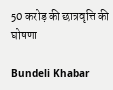50 करोड़ की छात्रवृत्ति की घोषणा

Bundeli Khabar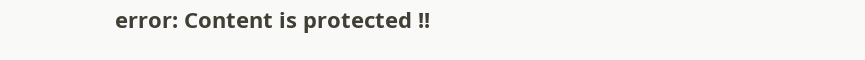error: Content is protected !!